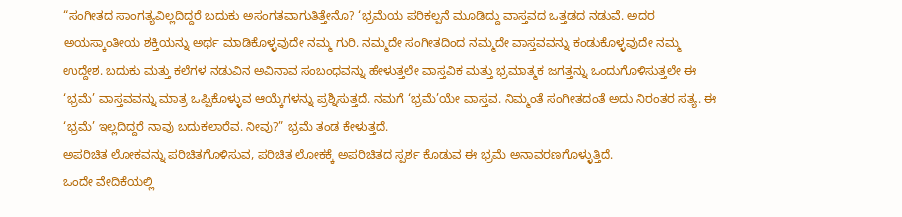“ಸಂಗೀತದ ಸಾಂಗತ್ಯವಿಲ್ಲದಿದ್ದರೆ ಬದುಕು ಅಸಂಗತವಾಗುತಿತ್ತೇನೊ? ‘ಭ್ರಮೆಯ ಪರಿಕಲ್ಪನೆ ಮೂಡಿದ್ದು ವಾಸ್ತವದ ಒತ್ತಡದ ನಡುವೆ. ಅದರ ಅಯಸ್ಕಾಂತೀಯ ಶಕ್ತಿಯನ್ನು ಅರ್ಥ ಮಾಡಿಕೊಳ್ಳವುದೇ ನಮ್ಮ ಗುರಿ. ನಮ್ಮದೇ ಸಂಗೀತದಿಂದ ನಮ್ಮದೇ ವಾಸ್ತವವನ್ನು ಕಂಡುಕೊಳ್ಳವುದೇ ನಮ್ಮ ಉದ್ದೇಶ. ಬದುಕು ಮತ್ತು ಕಲೆಗಳ ನಡುವಿನ ಅವಿನಾವ ಸಂಬಂಧವನ್ನು ಹೇಳುತ್ತಲೇ ವಾಸ್ತವಿಕ ಮತ್ತು ಭ್ರಮಾತ್ಮಕ ಜಗತ್ತನ್ನು ಒಂದುಗೊಳಿಸುತ್ತಲೇ ಈ ‘ಭ್ರಮೆ’ ವಾಸ್ತವವನ್ನು ಮಾತ್ರ ಒಪ್ಪಿಕೊಳ್ಳುವ ಆಯ್ಕೆಗಳನ್ನು ಪ್ರಶ್ನಿಸುತ್ತದೆ. ನಮಗೆ ‘ಭ್ರಮೆ’ಯೇ ವಾಸ್ತವ. ನಿಮ್ಮಂತೆ ಸಂಗೀತದಂತೆ ಅದು ನಿರಂತರ ಸತ್ಯ. ಈ ‘ಭ್ರಮೆ’ ಇಲ್ಲದಿದ್ದರೆ ನಾವು ಬದುಕಲಾರೆವ. ನೀವು?” ಭ್ರಮೆ ತಂಡ ಕೇಳುತ್ತದೆ.
ಅಪರಿಚಿತ ಲೋಕವನ್ನು ಪರಿಚಿತಗೊಳಿಸುವ, ಪರಿಚಿತ ಲೋಕಕ್ಕೆ ಅಪರಿಚಿತದ ಸ್ಪರ್ಶ ಕೊಡುವ ಈ ಭ್ರಮೆ ಅನಾವರಣಗೊಳ್ಳುತ್ತಿದೆ.
ಒಂದೇ ವೇದಿಕೆಯಲ್ಲಿ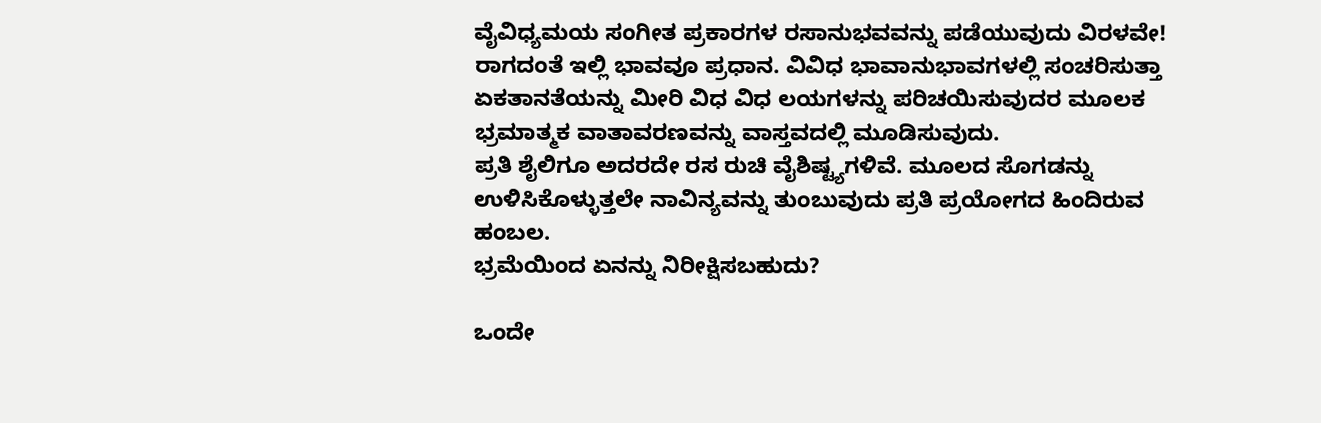ವೈವಿಧ್ಯಮಯ ಸಂಗೀತ ಪ್ರಕಾರಗಳ ರಸಾನುಭವವನ್ನು ಪಡೆಯುವುದು ವಿರಳವೇ! ರಾಗದಂತೆ ಇಲ್ಲಿ ಭಾವವೂ ಪ್ರಧಾನ. ವಿವಿಧ ಭಾವಾನುಭಾವಗಳಲ್ಲಿ ಸಂಚರಿಸುತ್ತಾ ಏಕತಾನತೆಯನ್ನು ಮೀರಿ ವಿಧ ವಿಧ ಲಯಗಳನ್ನು ಪರಿಚಯಿಸುವುದರ ಮೂಲಕ ಭ್ರಮಾತ್ಮಕ ವಾತಾವರಣವನ್ನು ವಾಸ್ತವದಲ್ಲಿ ಮೂಡಿಸುವುದು.
ಪ್ರತಿ ಶೈಲಿಗೂ ಅದರದೇ ರಸ ರುಚಿ ವೈಶಿಷ್ಟ್ಯಗಳಿವೆ. ಮೂಲದ ಸೊಗಡನ್ನು ಉಳಿಸಿಕೊಳ್ಳುತ್ತಲೇ ನಾವಿನ್ಯವನ್ನು ತುಂಬುವುದು ಪ್ರತಿ ಪ್ರಯೋಗದ ಹಿಂದಿರುವ ಹಂಬಲ.
ಭ್ರಮೆಯಿಂದ ಏನನ್ನು ನಿರೀಕ್ಷಿಸಬಹುದು?

ಒಂದೇ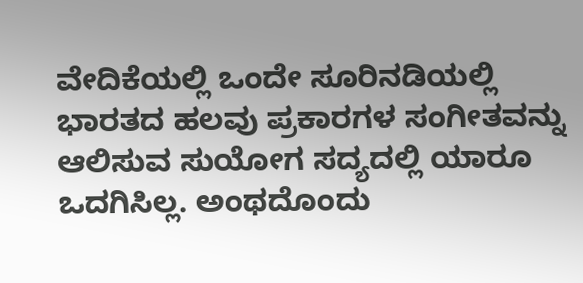ವೇದಿಕೆಯಲ್ಲಿ ಒಂದೇ ಸೂರಿನಡಿಯಲ್ಲಿ ಭಾರತದ ಹಲವು ಪ್ರಕಾರಗಳ ಸಂಗೀತವನ್ನು ಆಲಿಸುವ ಸುಯೋಗ ಸದ್ಯದಲ್ಲಿ ಯಾರೂ ಒದಗಿಸಿಲ್ಲ. ಅಂಥದೊಂದು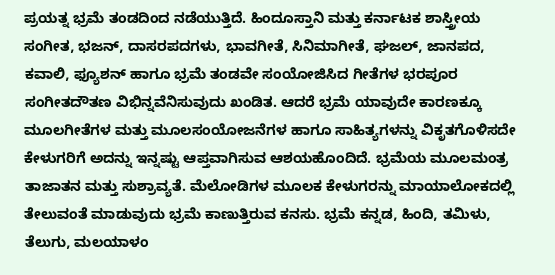ಪ್ರಯತ್ನ ಭ್ರಮೆ ತಂಡದಿಂದ ನಡೆಯುತ್ತಿದೆ. ಹಿಂದೂಸ್ತಾನಿ ಮತ್ತು ಕರ್ನಾಟಕ ಶಾಸ್ತ್ರೀಯ ಸಂಗೀತ, ಭಜನ್, ದಾಸರಪದಗಳು, ಭಾವಗೀತೆ, ಸಿನಿಮಾಗೀತೆ, ಘಜಲ್, ಜಾನಪದ, ಕವಾಲಿ, ಫ್ಯೂಶನ್ ಹಾಗೂ ಭ್ರಮೆ ತಂಡವೇ ಸಂಯೋಜಿಸಿದ ಗೀತೆಗಳ ಭರಪೂರ ಸಂಗೀತದೌತಣ ವಿಭಿನ್ನವೆನಿಸುವುದು ಖಂಡಿತ. ಆದರೆ ಭ್ರಮೆ ಯಾವುದೇ ಕಾರಣಕ್ಕೂ ಮೂಲಗೀತೆಗಳ ಮತ್ತು ಮೂಲಸಂಯೋಜನೆಗಳ ಹಾಗೂ ಸಾಹಿತ್ಯಗಳನ್ನು ವಿಕೃತಗೊಳಿಸದೇ ಕೇಳುಗರಿಗೆ ಅದನ್ನು ಇನ್ನಷ್ಟು ಆಪ್ತವಾಗಿಸುವ ಆಶಯಹೊಂದಿದೆ. ಭ್ರಮೆಯ ಮೂಲಮಂತ್ರ ತಾಜಾತನ ಮತ್ತು ಸುಶ್ರಾವ್ಯತೆ. ಮೆಲೋಡಿಗಳ ಮೂಲಕ ಕೇಳುಗರನ್ನು ಮಾಯಾಲೋಕದಲ್ಲಿ ತೇಲುವಂತೆ ಮಾಡುವುದು ಭ್ರಮೆ ಕಾಣುತ್ತಿರುವ ಕನಸು. ಭ್ರಮೆ ಕನ್ನಡ, ಹಿಂದಿ, ತಮಿಳು, ತೆಲುಗು, ಮಲಯಾಳಂ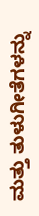ಮತ್ತು ತುಳುಗೀತೆಗಳನ್ನು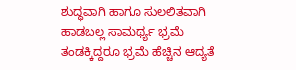ಶುದ್ಧವಾಗಿ ಹಾಗೂ ಸುಲಲಿತವಾಗಿ ಹಾಡಬಲ್ಲ ಸಾಮರ್ಥ್ಯ ಭ್ರಮೆ ತಂಡಕ್ಕಿದ್ದರೂ ಭ್ರಮೆ ಹೆಚ್ಚಿನ ಆದ್ಯತೆ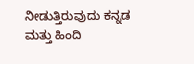ನೀಡುತ್ತಿರುವುದು ಕನ್ನಡ ಮತ್ತು ಹಿಂದಿ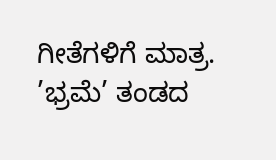ಗೀತೆಗಳಿಗೆ ಮಾತ್ರ.
’ಭ್ರಮೆ’ ತಂಡದ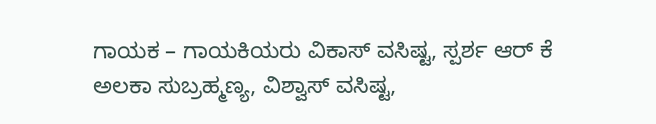ಗಾಯಕ – ಗಾಯಕಿಯರು ವಿಕಾಸ್ ವಸಿಷ್ಟ, ಸ್ಪರ್ಶ ಆರ್ ಕೆ ಅಲಕಾ ಸುಬ್ರಹ್ಮಣ್ಯ, ವಿಶ್ವಾಸ್ ವಸಿಷ್ಟ,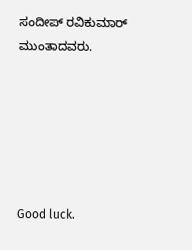ಸಂದೀಪ್ ರವಿಕುಮಾರ್ ಮುಂತಾದವರು.






Good luck.